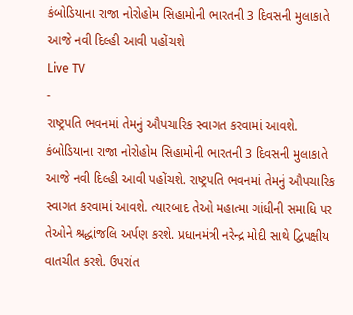કંબોડિયાના રાજા નોરોહોમ સિહામોની ભારતની 3 દિવસની મુલાકાતે આજે નવી દિલ્હી આવી પહોંચશે
Live TV
-
રાષ્ટ્રપતિ ભવનમાં તેમનું ઔપચારિક સ્વાગત કરવામાં આવશે.
કંબોડિયાના રાજા નોરોહોમ સિહામોની ભારતની 3 દિવસની મુલાકાતે આજે નવી દિલ્હી આવી પહોંચશે. રાષ્ટ્રપતિ ભવનમાં તેમનું ઔપચારિક સ્વાગત કરવામાં આવશે. ત્યારબાદ તેઓ મહાત્મા ગાંધીની સમાધિ પર તેઓને શ્રદ્ધાંજલિ અર્પણ કરશે. પ્રધાનમંત્રી નરેન્દ્ર મોદી સાથે દ્વિપક્ષીય વાતચીત કરશે. ઉપરાંત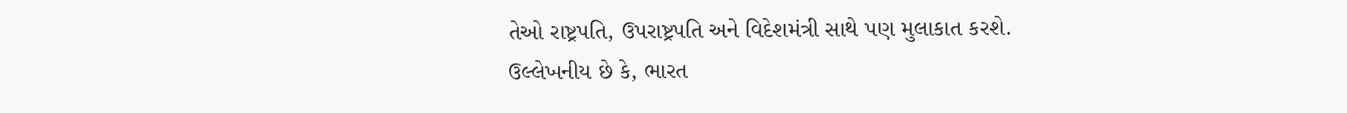તેઓ રાષ્ટ્રપતિ, ઉપરાષ્ટ્રપતિ અને વિદેશમંત્રી સાથે પણ મુલાકાત કરશે. ઉલ્લેખનીય છે કે, ભારત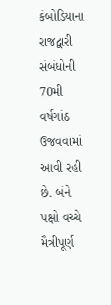કંબોડિયાના રાજદ્વારી સંબંધોની 70મી વર્ષગાંઠ ઉજવવામાં આવી રહી છે. બંને પક્ષો વચ્ચે મૈત્રીપૂર્ણ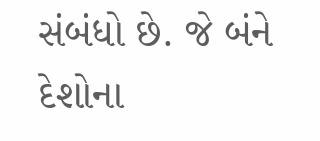સંબંધો છે. જે બંને દેશોના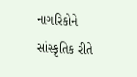નાગરિકોને સાંસ્કૃતિક રીતે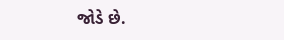જોડે છે.